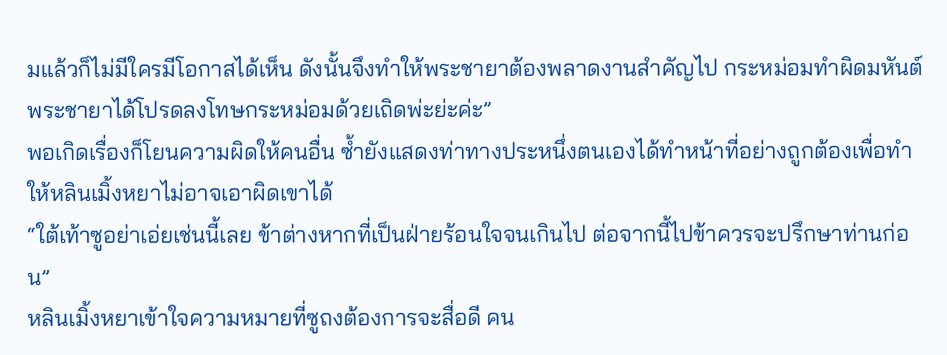มแล้วก็ไม่มีใครมีโอกาสได้เห็น ดังนั้นจึงทำให้พระชายาต้องพลาดงานสำคัญไป กระหม่อมทำผิดมหันต์ พระชายาได้โปรดลงโทษกระหม่อมด้วยเถิดพ่ะย่ะค่ะ”
พอเกิดเรื่องก็โยนความผิดให้คนอื่น ซ้ำยังแสดงท่าทางประหนึ่งตนเองได้ทำหน้าที่อย่างถูกต้องเพื่อทำให้หลินเมิ้งหยาไม่อาจเอาผิดเขาได้
“ใต้เท้าซูอย่าเอ่ยเช่นนี้เลย ข้าต่างหากที่เป็นฝ่ายร้อนใจจนเกินไป ต่อจากนี้ไปข้าควรจะปรึกษาท่านก่อน”
หลินเมิ้งหยาเข้าใจความหมายที่ซูถงต้องการจะสื่อดี คน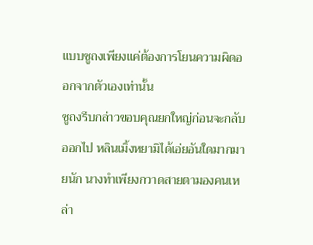แบบซูถงเพียงแค่ต้องการโยนความผิดออกจากตัวเองเท่านั้น
ซูถงรีบกล่าวขอบคุณยกใหญ่ก่อนจะกลับออกไป หลินเมิ้งหยามิได้เอ่ยอันใดมากมายนัก นางทำเพียงกวาดสายตามองคนเหล่า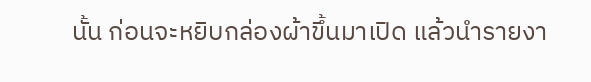นั้น ก่อนจะหยิบกล่องผ้าขึ้นมาเปิด แล้วนำรายงา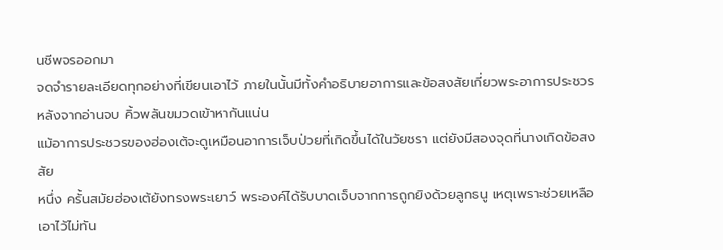นชีพจรออกมา
จดจำรายละเอียดทุกอย่างที่เขียนเอาไว้ ภายในนั้นมีทั้งคำอธิบายอาการและข้อสงสัยเกี่ยวพระอาการประชวร
หลังจากอ่านจบ คิ้วพลันขมวดเข้าหากันแน่น
แม้อาการประชวรของฮ่องเต้จะดูเหมือนอาการเจ็บป่วยที่เกิดขึ้นได้ในวัยชรา แต่ยังมีสองจุดที่นางเกิดข้อสงสัย
หนึ่ง ครั้นสมัยฮ่องเต้ยังทรงพระเยาว์ พระองค์ได้รับบาดเจ็บจากการถูกยิงด้วยลูกธนู เหตุเพราะช่วยเหลือเอาไว้ไม่ทัน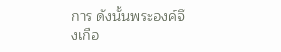การ ดังนั้นพระองค์จึงเกือ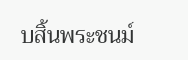บสิ้นพระชนม์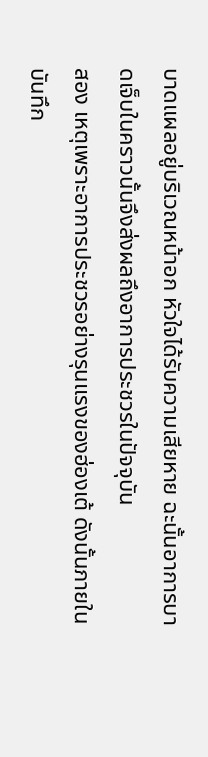บาดแผลอยู่บริเวณหน้าอก หัวใจได้รับความเสียหาย ฉะนั้นอาการบาดเจ็บในคราวนั้นจึงส่งผลถึงอาการประชวรในปัจจุบัน
สอง เหตุเพราะอาการประชวรอย่างรุนแรงของฮ่องเต้ ดังนั้นภายในบันทึก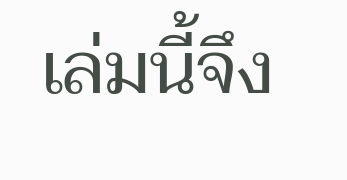เล่มนี้จึง